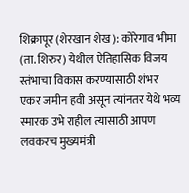शिक्रापूर (शेरखान शेख): कोरेगाव भीमा (ता. शिरुर) येथील ऐतिहासिक विजय स्तंभाचा विकास करण्यासाठी शंभर एकर जमीन हवी असून त्यांनतर येथे भव्य स्मारक उभे राहील त्यासाठी आपण लवकरच मुख्यमंत्री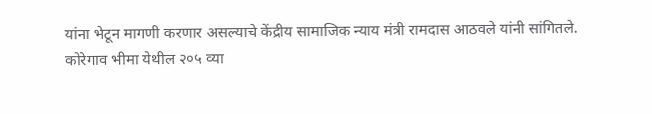यांना भेटून मागणी करणार असल्याचे केंद्रीय सामाजिक न्याय मंत्री रामदास आठवले यांनी सांगितले.
कोरेगाव भीमा येथील २०५ व्या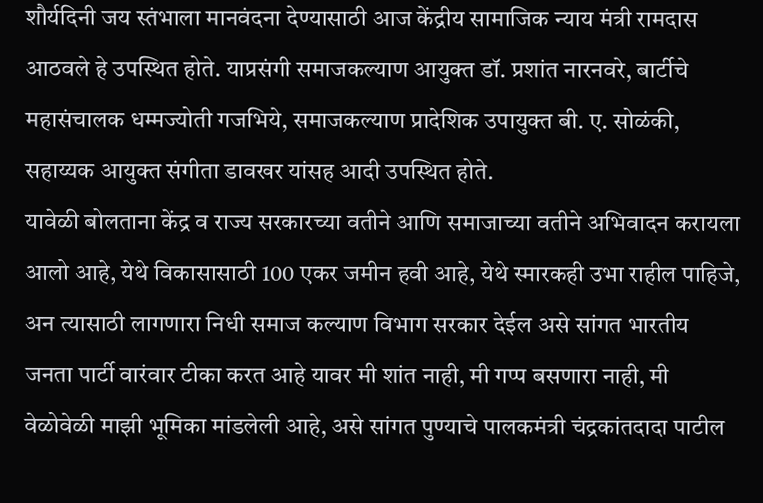शौर्यदिनी जय स्तंभाला मानवंदना देण्यासाठी आज केंद्रीय सामाजिक न्याय मंत्री रामदास आठवले हे उपस्थित होते. याप्रसंगी समाजकल्याण आयुक्त डॉ. प्रशांत नारनवरे, बार्टीचे महासंचालक धम्मज्योती गजभिये, समाजकल्याण प्रादेशिक उपायुक्त बी. ए. सोळंकी, सहाय्यक आयुक्त संगीता डावखर यांसह आदी उपस्थित होते.
यावेळी बोलताना केंद्र व राज्य सरकारच्या वतीने आणि समाजाच्या वतीने अभिवादन करायला आलो आहे, येथे विकासासाठी 100 एकर जमीन हवी आहे, येथे स्मारकही उभा राहील पाहिजे, अन त्यासाठी लागणारा निधी समाज कल्याण विभाग सरकार देईल असे सांगत भारतीय जनता पार्टी वारंवार टीका करत आहे यावर मी शांत नाही, मी गप्प बसणारा नाही, मी वेळोवेळी माझी भूमिका मांडलेली आहे, असे सांगत पुण्याचे पालकमंत्री चंद्रकांतदादा पाटील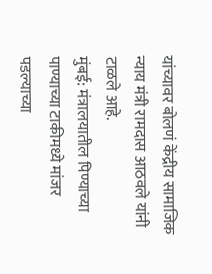यांच्यावर बोलणं केंद्रीय सामाजिक न्याय मंत्री रामदास आठवले यांनी टाळले आहे.
मुंबई: मंत्रालयातील पिण्याच्या पाण्याच्या टाकीमध्ये मांजर पडल्याच्या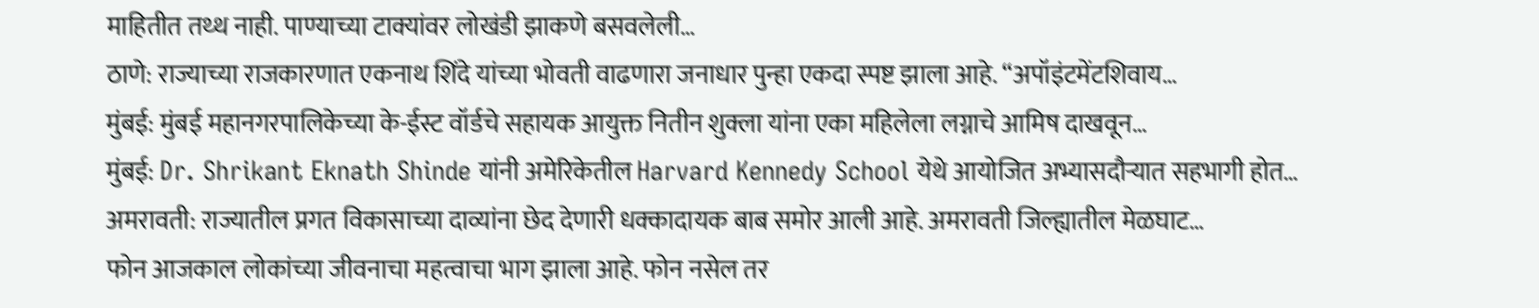माहितीत तथ्थ नाही. पाण्याच्या टाक्यांवर लोखंडी झाकणे बसवलेली…
ठाणे: राज्याच्या राजकारणात एकनाथ शिंदे यांच्या भोवती वाढणारा जनाधार पुन्हा एकदा स्पष्ट झाला आहे. “अपॉइंटमेंटशिवाय…
मुंबई: मुंबई महानगरपालिकेच्या के-ईस्ट वॉर्डचे सहायक आयुक्त नितीन शुक्ला यांना एका महिलेला लग्नाचे आमिष दाखवून…
मुंबई: Dr. Shrikant Eknath Shinde यांनी अमेरिकेतील Harvard Kennedy School येथे आयोजित अभ्यासदौऱ्यात सहभागी होत…
अमरावती: राज्यातील प्रगत विकासाच्या दाव्यांना छेद देणारी धक्कादायक बाब समोर आली आहे. अमरावती जिल्ह्यातील मेळघाट…
फोन आजकाल लोकांच्या जीवनाचा महत्वाचा भाग झाला आहे. फोन नसेल तर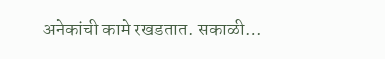अनेकांची कामे रखडतात. सकाळी…